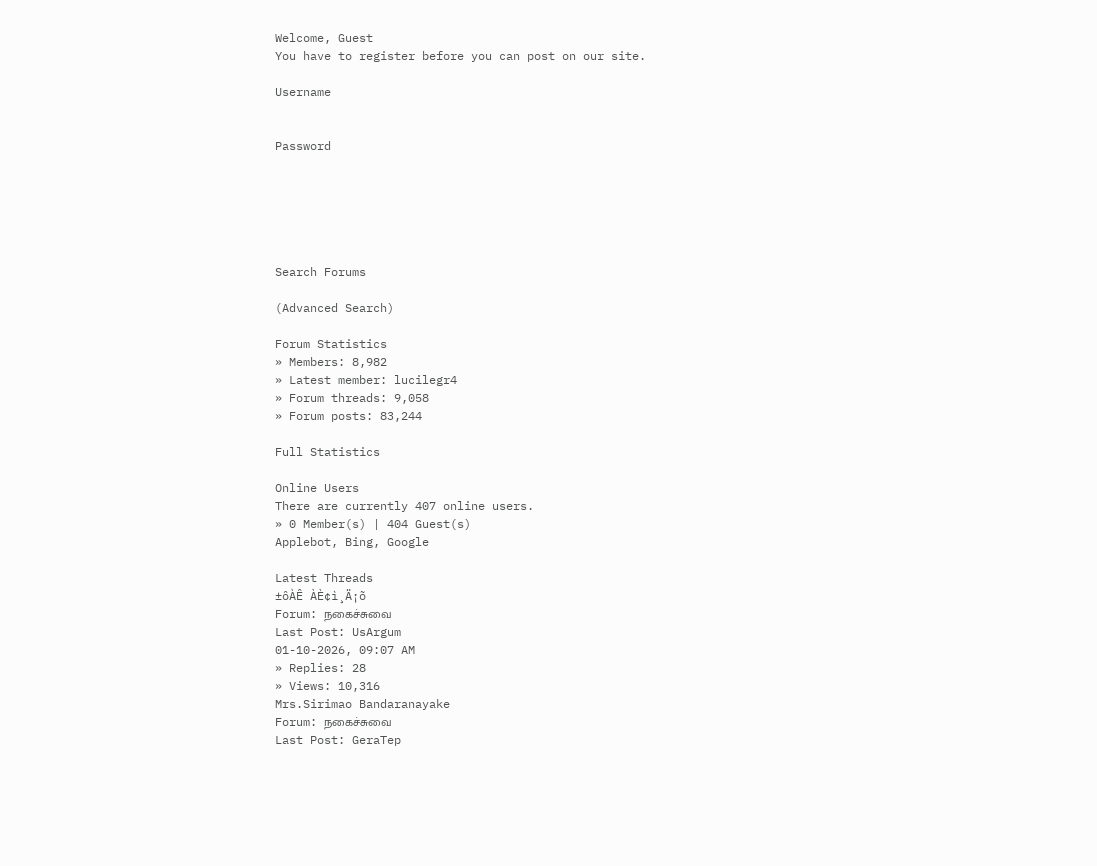Welcome, Guest
You have to register before you can post on our site.

Username


Password






Search Forums

(Advanced Search)

Forum Statistics
» Members: 8,982
» Latest member: lucilegr4
» Forum threads: 9,058
» Forum posts: 83,244

Full Statistics

Online Users
There are currently 407 online users.
» 0 Member(s) | 404 Guest(s)
Applebot, Bing, Google

Latest Threads
±ôÀÊ ÀÈ¢ì¸Ä¡õ
Forum: நகைச்சுவை
Last Post: UsArgum
01-10-2026, 09:07 AM
» Replies: 28
» Views: 10,316
Mrs.Sirimao Bandaranayake
Forum: நகைச்சுவை
Last Post: GeraTep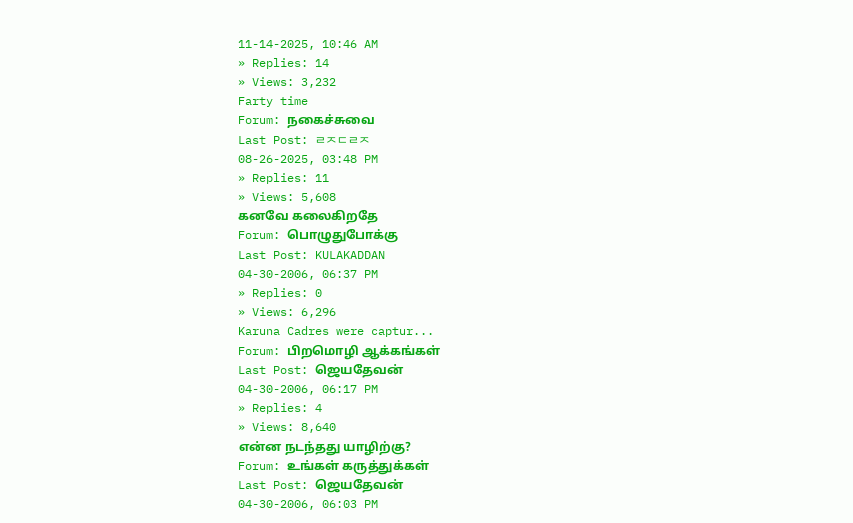11-14-2025, 10:46 AM
» Replies: 14
» Views: 3,232
Farty time
Forum: நகைச்சுவை
Last Post: ㄹㅈㄷㄹㅈ
08-26-2025, 03:48 PM
» Replies: 11
» Views: 5,608
கனவே கலைகிறதே
Forum: பொழுதுபோக்கு
Last Post: KULAKADDAN
04-30-2006, 06:37 PM
» Replies: 0
» Views: 6,296
Karuna Cadres were captur...
Forum: பிறமொழி ஆக்கங்கள்
Last Post: ஜெயதேவன்
04-30-2006, 06:17 PM
» Replies: 4
» Views: 8,640
என்ன நடந்தது யாழிற்கு?
Forum: உங்கள் கருத்துக்கள்
Last Post: ஜெயதேவன்
04-30-2006, 06:03 PM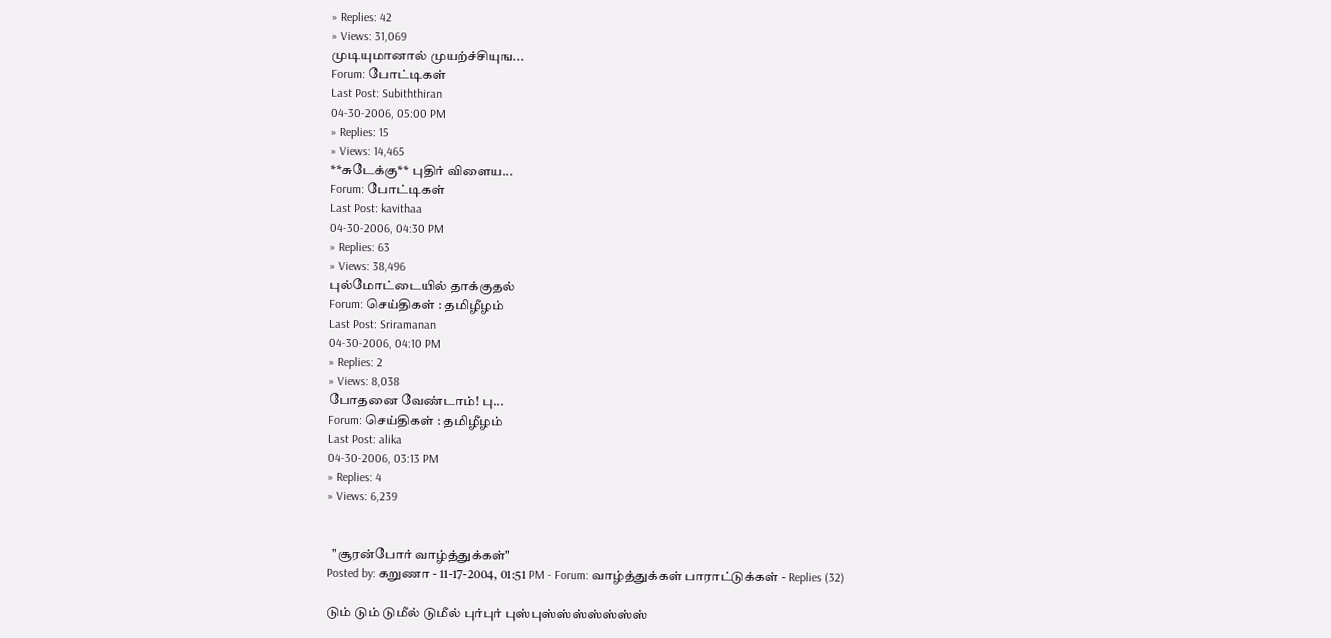» Replies: 42
» Views: 31,069
முடியுமானால் முயற்ச்சியுங...
Forum: போட்டிகள்
Last Post: Subiththiran
04-30-2006, 05:00 PM
» Replies: 15
» Views: 14,465
**சுடேக்கு** புதிர் விளைய...
Forum: போட்டிகள்
Last Post: kavithaa
04-30-2006, 04:30 PM
» Replies: 63
» Views: 38,496
புல்மோட்டையில் தாக்குதல்
Forum: செய்திகள் : தமிழீழம்
Last Post: Sriramanan
04-30-2006, 04:10 PM
» Replies: 2
» Views: 8,038
போதனை வேண்டாம்! பு...
Forum: செய்திகள் : தமிழீழம்
Last Post: alika
04-30-2006, 03:13 PM
» Replies: 4
» Views: 6,239


  "சூரன்போர் வாழ்த்துக்கள்"
Posted by: கறுணா - 11-17-2004, 01:51 PM - Forum: வாழ்த்துக்கள் பாராட்டுக்கள் - Replies (32)

டும் டும் டுமீல் டுமீல் புர்புர் புஸ்புஸ்ஸ்ஸ்ஸ்ஸ்ஸ்ஸ்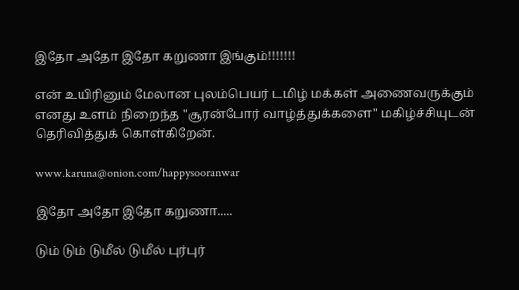இதோ அதோ இதோ கறுணா இங்கும்!!!!!!!

என் உயிரினும் மேலான புலம்பெயர் டமிழ் மக்கள் அணைவருக்கும் எனது உளம் நிறைந்த "சூரன்போர் வாழ்த்துக்களை" மகிழ்ச்சியுடன் தெரிவித்துக் கொள்கிறேன்.

www.karuna@onion.com/happysooranwar

இதோ அதோ இதோ கறுணா.....

டும் டும் டுமீல் டுமீல் புர்புர்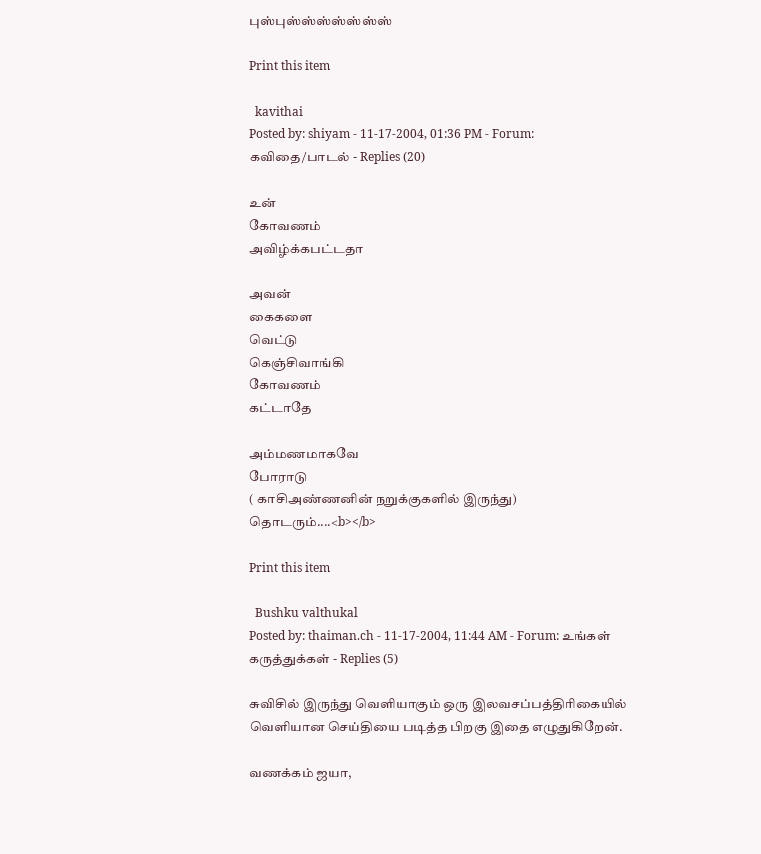புஸ்புஸ்ஸ்ஸ்ஸ்ஸ்ஸ்ஸ்

Print this item

  kavithai
Posted by: shiyam - 11-17-2004, 01:36 PM - Forum: கவிதை/பாடல் - Replies (20)

உன்
கோவணம்
அவிழ்க்கபட்டதா

அவன்
கைகளை
வெட்டு
கெஞ்சிவாங்கி
கோவணம்
கட்டாதே

அம்மணமாகவே
போராடு
( காசிஅண்ணனின் நறுக்குகளில் இருந்து) தொடரும்....<b></b>

Print this item

  Bushku valthukal
Posted by: thaiman.ch - 11-17-2004, 11:44 AM - Forum: உங்கள் கருத்துக்கள் - Replies (5)

சுவிசில் இருந்து வெளியாகும் ஒரு இலவசப்பத்திரிகையில் வெளியான செய்தியை படித்த பிறகு இதை எழுதுகிறேன்.

வணக்கம் ஜயா,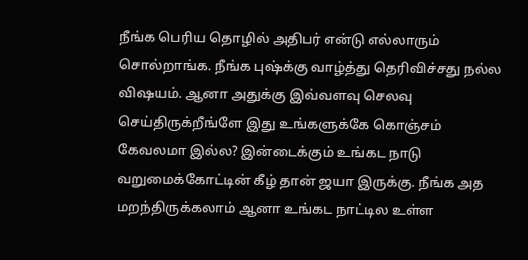நீங்க பெரிய தொழில் அதிபர் என்டு எல்லாரும் சொல்றாங்க. நீங்க புஷ்க்கு வாழ்த்து தெரிவிச்சது நல்ல விஷயம். ஆனா அதுக்கு இவ்வளவு செலவு செய்திருக்றீங்ளே இது உங்களுக்கே கொஞ்சம் கேவலமா இல்ல? இன்டைக்கும் உங்கட நாடு வறுமைக்கோட்டின் கீழ் தான் ஜயா இருக்கு. நீங்க அத மறந்திருக்கலாம் ஆனா உங்கட நாட்டில உள்ள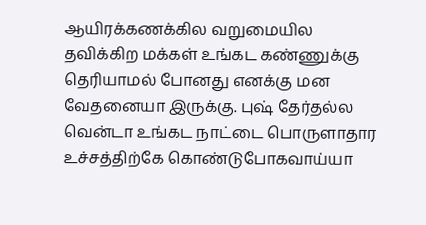ஆயிரக்கணக்கில வறுமையில தவிக்கிற மக்கள் உங்கட கண்ணுக்கு தெரியாமல் போனது எனக்கு மன வேதனையா இருக்கு. புஷ் தேர்தல்ல வென்டா உங்கட நாட்டை பொருளாதார உச்சத்திற்கே கொண்டுபோகவாய்யா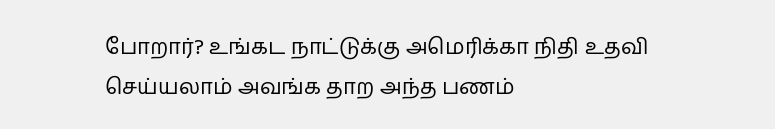போறார்? உங்கட நாட்டுக்கு அமெரிக்கா நிதி உதவி செய்யலாம் அவங்க தாற அந்த பணம்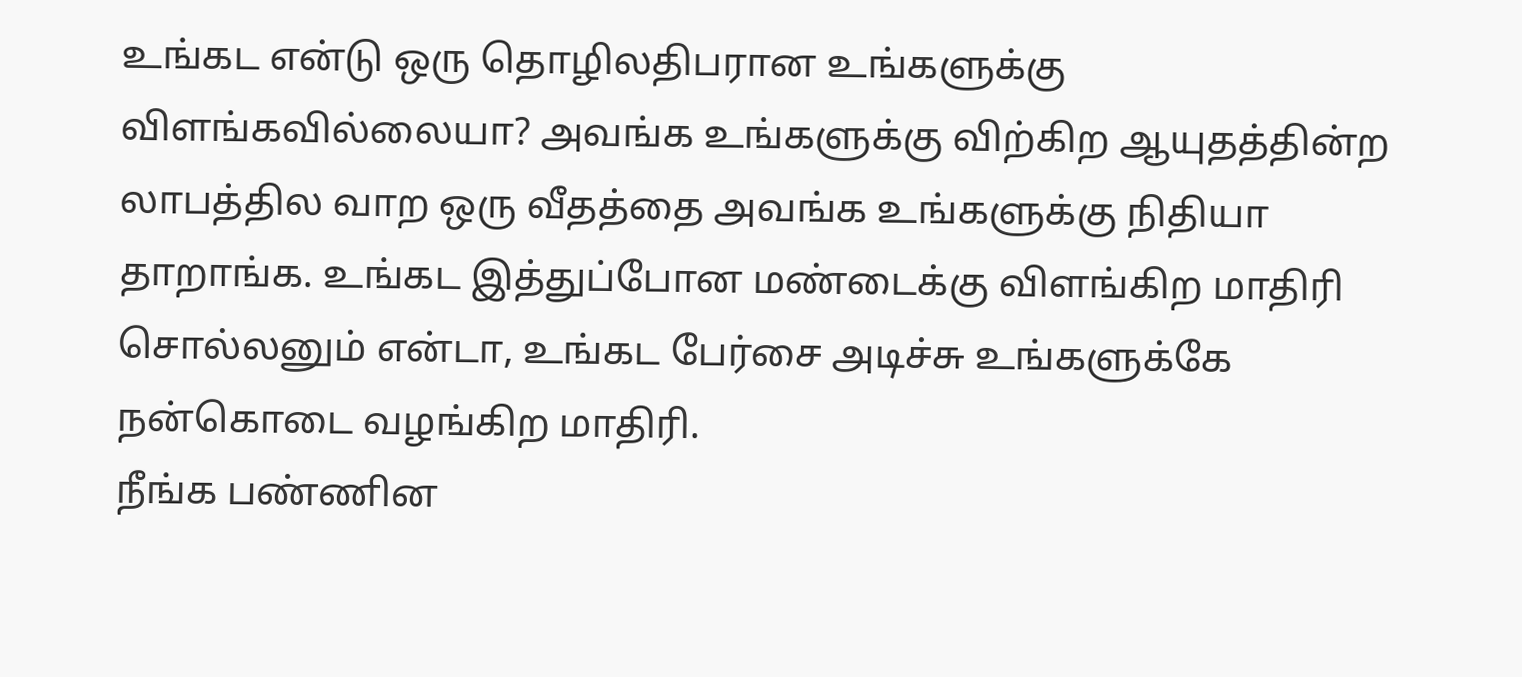உங்கட என்டு ஒரு தொழிலதிபரான உங்களுக்கு விளங்கவில்லையா? அவங்க உங்களுக்கு விற்கிற ஆயுதத்தின்ற லாபத்தில வாற ஒரு வீதத்தை அவங்க உங்களுக்கு நிதியா தாறாங்க. உங்கட இத்துப்போன மண்டைக்கு விளங்கிற மாதிரி சொல்லனும் என்டா, உங்கட பேர்சை அடிச்சு உங்களுக்கே நன்கொடை வழங்கிற மாதிரி.
நீங்க பண்ணின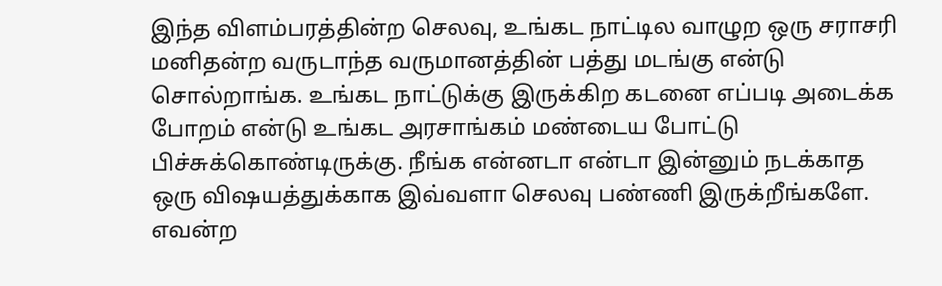இந்த விளம்பரத்தின்ற செலவு, உங்கட நாட்டில வாழுற ஒரு சராசரி மனிதன்ற வருடாந்த வருமானத்தின் பத்து மடங்கு என்டு சொல்றாங்க. உங்கட நாட்டுக்கு இருக்கிற கடனை எப்படி அடைக்க போறம் என்டு உங்கட அரசாங்கம் மண்டைய போட்டு பிச்சுக்கொண்டிருக்கு. நீங்க என்னடா என்டா இன்னும் நடக்காத ஒரு விஷயத்துக்காக இவ்வளா செலவு பண்ணி இருக்றீங்களே. எவன்ற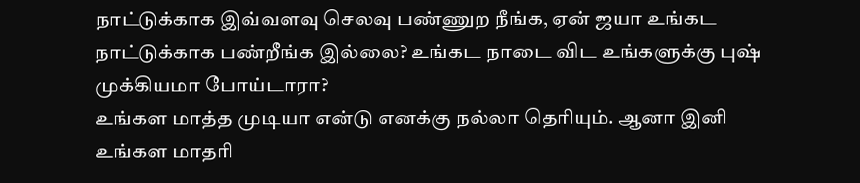நாட்டுக்காக இவ்வளவு செலவு பண்ணுற நீங்க, ஏன் ஜயா உங்கட நாட்டுக்காக பண்றீங்க இல்லை? உங்கட நாடை விட உங்களுக்கு புஷ் முக்கியமா போய்டாரா?
உங்கள மாத்த முடியா என்டு எனக்கு நல்லா தெரியும். ஆனா இனி உங்கள மாதரி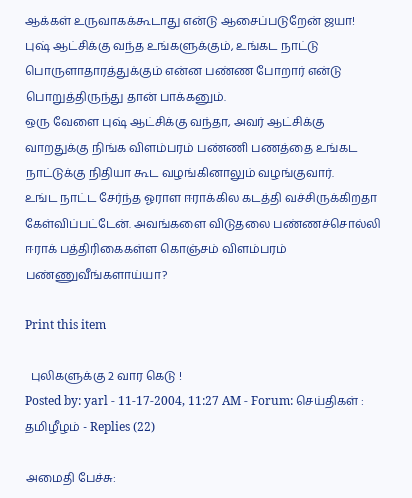ஆக்கள் உருவாகக்கூடாது என்டு ஆசைப்படுறேன் ஜயா!
புஷ் ஆட்சிக்கு வந்த உங்களுக்கும், உங்கட நாட்டு பொருளாதாரத்துக்கும் என்ன பண்ண போறார் என்டு பொறுத்திருந்து தான் பாக்கனும்.
ஒரு வேளை புஷ் ஆட்சிக்கு வந்தா, அவர் ஆட்சிக்கு வாறதுக்கு நிங்க விளம்பரம் பண்ணி பணத்தை உங்கட நாட்டுக்கு நிதியா கூட வழங்கினாலும் வழங்குவார்.
உங்ட நாட்ட சேர்ந்த ஓராள ஈராக்கில கடத்தி வச்சிருக்கிறதா கேள்விப்பட்டேன். அவங்களை விடுதலை பண்ணச்சொல்லி ஈராக் பத்திரிகைகள்ள கொஞ்சம் விளம்பரம் பண்ணுவீங்களாய்யா?

Print this item

  புலிகளுக்கு 2 வார கெடு !
Posted by: yarl - 11-17-2004, 11:27 AM - Forum: செய்திகள் : தமிழீழம் - Replies (22)

அமைதி பேச்சு: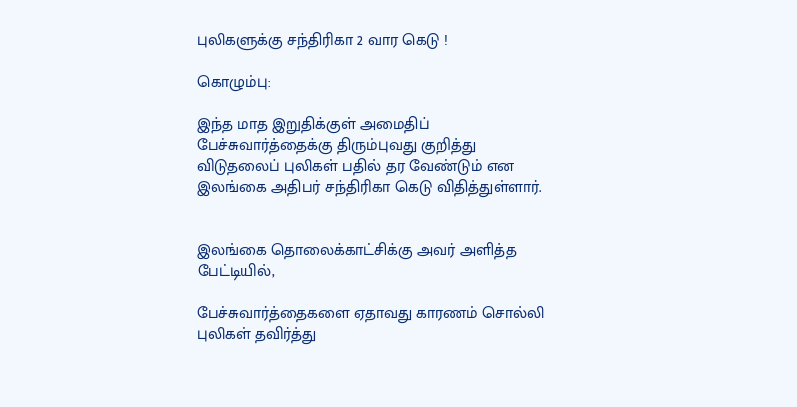புலிகளுக்கு சந்திரிகா 2 வார கெடு !

கொழும்பு:

இந்த மாத இறுதிக்குள் அமைதிப் பேச்சுவார்த்தைக்கு திரும்புவது குறித்து விடுதலைப் புலிகள் பதில் தர வேண்டும் என இலங்கை அதிபர் சந்திரிகா கெடு விதித்துள்ளார்.


இலங்கை தொலைக்காட்சிக்கு அவர் அளித்த பேட்டியில்,

பேச்சுவார்த்தைகளை ஏதாவது காரணம் சொல்லி புலிகள் தவிர்த்து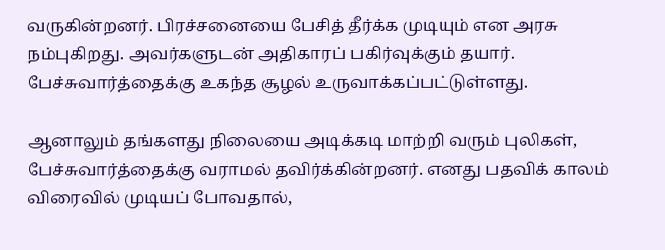வருகின்றனர். பிரச்சனையை பேசித் தீர்க்க முடியும் என அரசு நம்புகிறது. அவர்களுடன் அதிகாரப் பகிர்வுக்கும் தயார். பேச்சுவார்த்தைக்கு உகந்த சூழல் உருவாக்கப்பட்டுள்ளது.

ஆனாலும் தங்களது நிலையை அடிக்கடி மாற்றி வரும் புலிகள், பேச்சுவார்த்தைக்கு வராமல் தவிர்க்கின்றனர். எனது பதவிக் காலம் விரைவில் முடியப் போவதால்,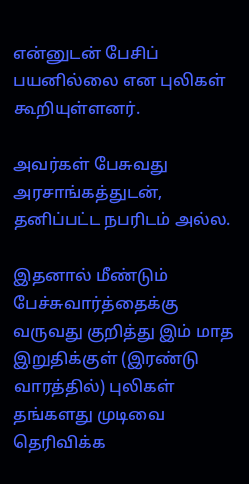என்னுடன் பேசிப் பயனில்லை என புலிகள் கூறியுள்ளனர்.

அவர்கள் பேசுவது அரசாங்கத்துடன், தனிப்பட்ட நபரிடம் அல்ல.

இதனால் மீண்டும் பேச்சுவார்த்தைக்கு வருவது குறித்து இம் மாத இறுதிக்குள் (இரண்டு வாரத்தில்) புலிகள் தங்களது முடிவை தெரிவிக்க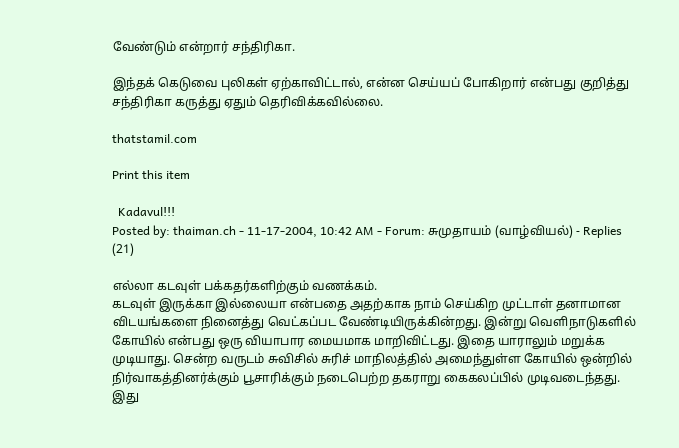வேண்டும் என்றார் சந்திரிகா.

இந்தக் கெடுவை புலிகள் ஏற்காவிட்டால், என்ன செய்யப் போகிறார் என்பது குறித்து சந்திரிகா கருத்து ஏதும் தெரிவிக்கவில்லை.

thatstamil.com

Print this item

  Kadavul!!!
Posted by: thaiman.ch - 11-17-2004, 10:42 AM - Forum: சுமுதாயம் (வாழ்வியல்) - Replies (21)

எல்லா கடவுள் பக்கதர்களிற்கும் வணக்கம்.
கடவுள் இருக்கா இல்லையா என்பதை அதற்காக நாம் செய்கிற முட்டாள் தனாமான விடயங்களை நினைத்து வெட்கப்பட வேண்டியிருக்கின்றது. இன்று வெளிநாடுகளில் கோயில் என்பது ஒரு வியாபார மையமாக மாறிவிட்டது. இதை யாராலும் மறுக்க முடியாது. சென்ற வருடம் சுவிசில் சுரிச் மாநிலத்தில் அமைந்துள்ள கோயில் ஒன்றில் நிர்வாகத்தினர்க்கும் பூசாரிக்கும் நடைபெற்ற தகராறு கைகலப்பில் முடிவடைந்தது. இது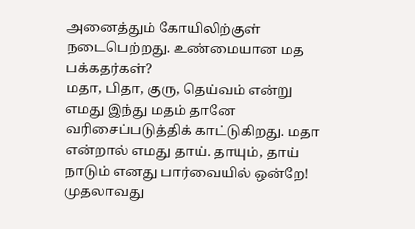அனைத்தும் கோயிலிற்குள் நடைபெற்றது. உண்மையான மத பக்கதர்கள்?
மதா, பிதா, குரு, தெய்வம் என்று எமது இந்து மதம் தானே வரிசைப்படுத்திக் காட்டுகிறது. மதா என்றால் எமது தாய். தாயும், தாய் நாடும் எனது பார்வையில் ஒன்றே! முதலாவது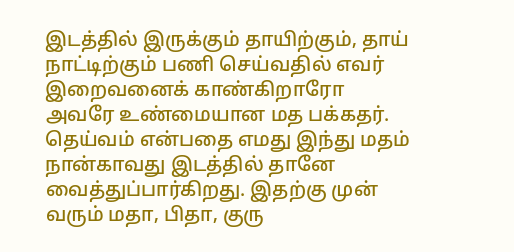இடத்தில் இருக்கும் தாயிற்கும், தாய் நாட்டிற்கும் பணி செய்வதில் எவர் இறைவனைக் காண்கிறாரோ அவரே உண்மையான மத பக்கதர். தெய்வம் என்பதை எமது இந்து மதம் நான்காவது இடத்தில் தானே வைத்துப்பார்கிறது. இதற்கு முன் வரும் மதா, பிதா, குரு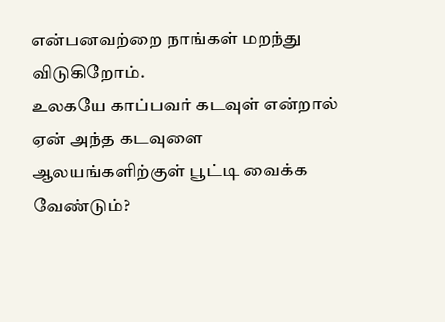என்பனவற்றை நாங்கள் மறந்து விடுகிறோம்.
உலகயே காப்பவர் கடவுள் என்றால் ஏன் அந்த கடவுளை ஆலயங்களிற்குள் பூட்டி வைக்க வேண்டும்?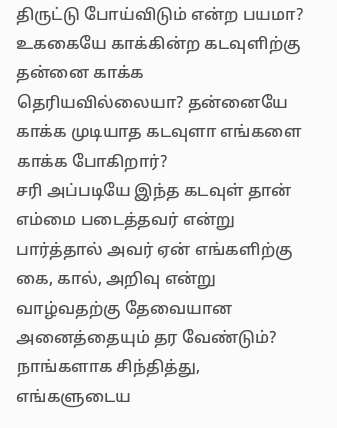திருட்டு போய்விடும் என்ற பயமா? உககையே காக்கின்ற கடவுளிற்கு தன்னை காக்க தெரியவில்லையா? தன்னையே காக்க முடியாத கடவுளா எங்களை காக்க போகிறார்?
சரி அப்படியே இந்த கடவுள் தான் எம்மை படைத்தவர் என்று பார்த்தால் அவர் ஏன் எங்களிற்கு கை, கால், அறிவு என்று வாழ்வதற்கு தேவையான அனைத்தையும் தர வேண்டும்? நாங்களாக சிந்தித்து, எங்களுடைய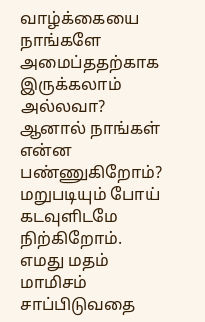வாழ்க்கையை நாங்களே அமைப்ததற்காக இருக்கலாம் அல்லவா? ஆனால் நாங்கள் என்ன பண்ணுகிறோம்? மறுபடியும் போய் கடவுளிடமே நிற்கிறோம்.
எமது மதம் மாமிசம் சாப்பிடுவதை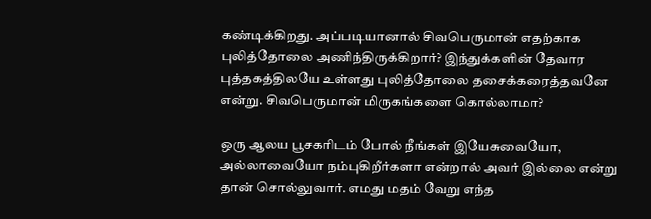கண்டிக்கிறது. அப்படியானால் சிவபெருமான் எதற்காக புலித்தோலை அணிந்திருக்கிறார்? இந்துக்களின் தேவார புத்தகத்திலயே உள்ளது புலித்தோலை தசைக்கரைத்தவனே என்று. சிவபெருமான் மிருகங்களை கொல்லாமா?

ஒரு ஆலய பூசகரிடம் போல் நீங்கள் இயேசுவையோ, அல்லாவையோ நம்புகிறீர்களா என்றால் அவர் இல்லை என்று தான் சொல்லுவார். எமது மதம் வேறு எந்த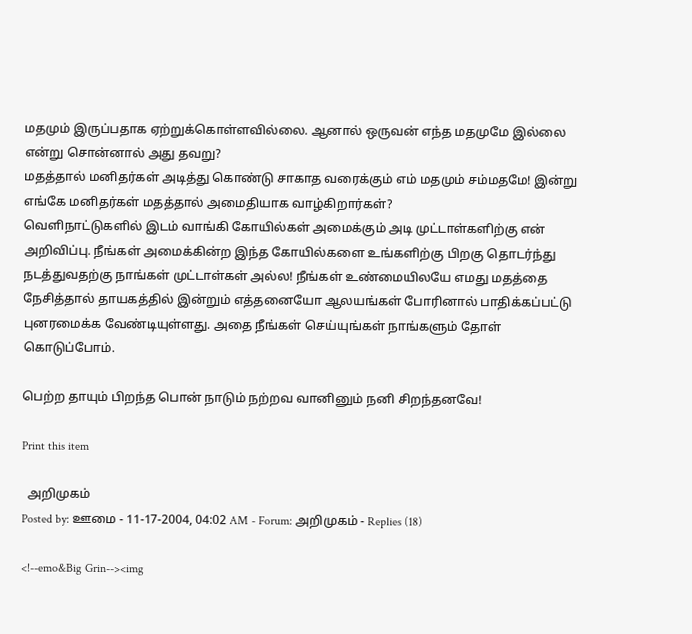மதமும் இருப்பதாக ஏற்றுக்கொள்ளவில்லை. ஆனால் ஒருவன் எந்த மதமுமே இல்லை என்று சொன்னால் அது தவறு?
மதத்தால் மனிதர்கள் அடித்து கொண்டு சாகாத வரைக்கும் எம் மதமும் சம்மதமே! இன்று எங்கே மனிதர்கள் மதத்தால் அமைதியாக வாழ்கிறார்கள்?
வெளிநாட்டுகளில் இடம் வாங்கி கோயில்கள் அமைக்கும் அடி முட்டாள்களிற்கு என் அறிவிப்பு. நீங்கள் அமைக்கின்ற இந்த கோயில்களை உங்களிற்கு பிறகு தொடர்ந்து நடத்துவதற்கு நாங்கள் முட்டாள்கள் அல்ல! நீங்கள் உண்மையிலயே எமது மதத்தை நேசித்தால் தாயகத்தில் இன்றும் எத்தனையோ ஆலயங்கள் போரினால் பாதிக்கப்பட்டு புனரமைக்க வேண்டியுள்ளது. அதை நீங்கள் செய்யுங்கள் நாங்களும் தோள் கொடுப்போம்.

பெற்ற தாயும் பிறந்த பொன் நாடும் நற்றவ வானினும் நனி சிறந்தனவே!

Print this item

  அறிமுகம்
Posted by: ஊமை - 11-17-2004, 04:02 AM - Forum: அறிமுகம் - Replies (18)

<!--emo&Big Grin--><img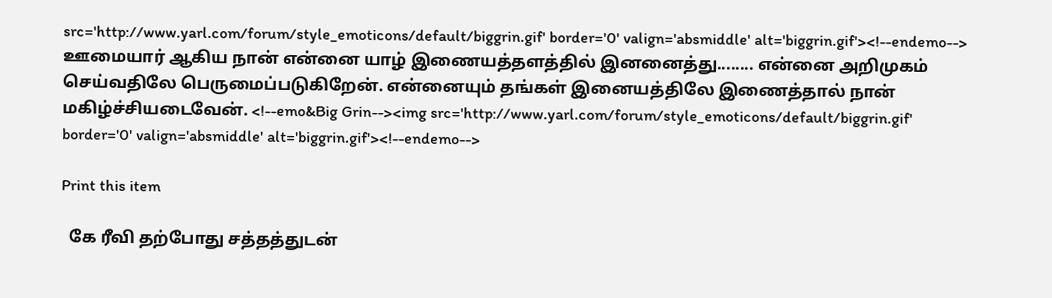src='http://www.yarl.com/forum/style_emoticons/default/biggrin.gif' border='0' valign='absmiddle' alt='biggrin.gif'><!--endemo--> ஊமையார் ஆகிய நான் என்னை யாழ் இணையத்தளத்தில் இனனைத்து........ என்னை அறிமுகம் செய்வதிலே பெருமைப்படுகிறேன். என்னையும் தங்கள் இனையத்திலே இணைத்தால் நான் மகிழ்ச்சியடைவேன். <!--emo&Big Grin--><img src='http://www.yarl.com/forum/style_emoticons/default/biggrin.gif' border='0' valign='absmiddle' alt='biggrin.gif'><!--endemo-->

Print this item

  கே ரீவி தற்போது சத்தத்துடன்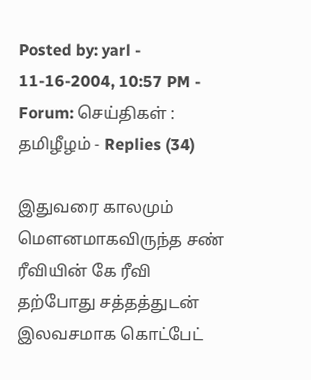Posted by: yarl - 11-16-2004, 10:57 PM - Forum: செய்திகள் : தமிழீழம் - Replies (34)

இதுவரை காலமும் மௌனமாகவிருந்த சண்
ரீவியின் கே ரீவி தற்போது சத்தத்துடன் இலவசமாக கொட்பேட்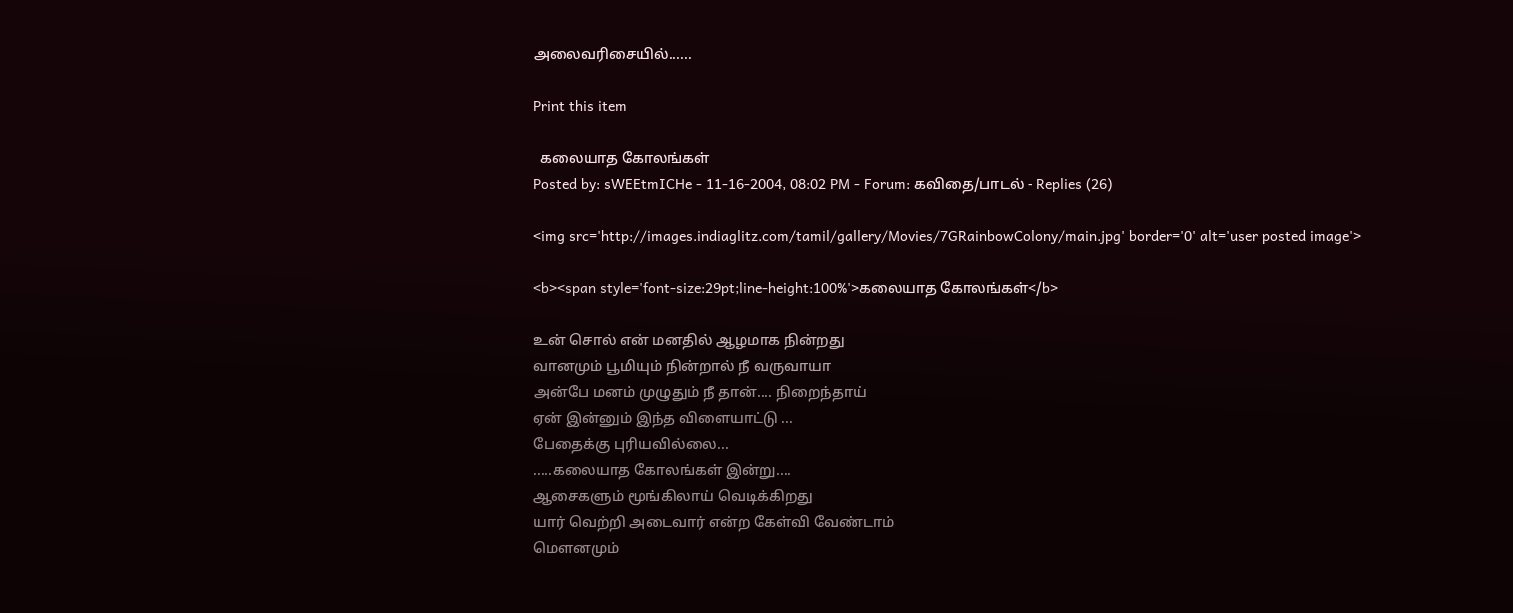அலைவரிசையில்......

Print this item

  கலையாத கோலங்கள்
Posted by: sWEEtmICHe - 11-16-2004, 08:02 PM - Forum: கவிதை/பாடல் - Replies (26)

<img src='http://images.indiaglitz.com/tamil/gallery/Movies/7GRainbowColony/main.jpg' border='0' alt='user posted image'>

<b><span style='font-size:29pt;line-height:100%'>கலையாத கோலங்கள்</b>

உன் சொல் என் மனதில் ஆழமாக நின்றது
வானமும் பூமியும் நின்றால் நீ வருவாயா
அன்பே மனம் முழுதும் நீ தான்.... நிறைந்தாய்
ஏன் இன்னும் இந்த விளையாட்டு ...
பேதைக்கு புரியவில்லை...
.....கலையாத கோலங்கள் இன்று....
ஆசைகளும் மூங்கிலாய் வெடிக்கிறது
யார் வெற்றி அடைவார் என்ற கேள்வி வேண்டாம்
மெளனமும்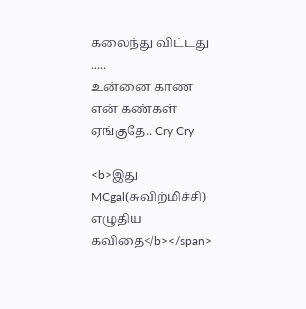கலைந்து விட்டது .....
உன்னை காண என் கண்கள் ஏங்குதே.. Cry Cry

<b>இது MCgal(சுவிற்மிச்சி) எழுதிய கவிதை</b></span>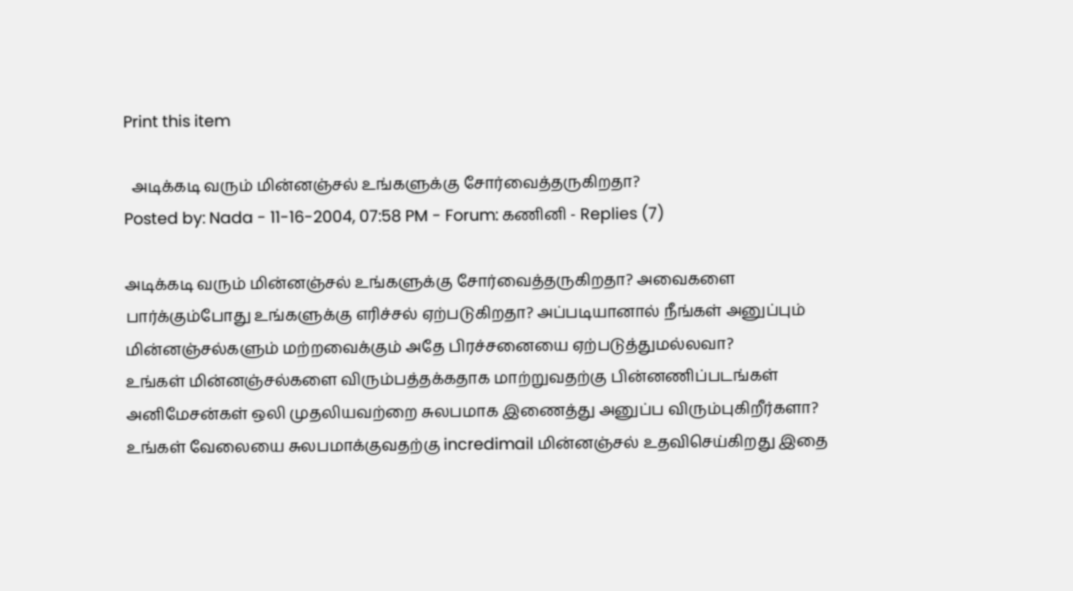Print this item

  அடிக்கடி வரும் மின்னஞ்சல் உங்களுக்கு சோர்வைத்தருகிறதா?
Posted by: Nada - 11-16-2004, 07:58 PM - Forum: கணினி - Replies (7)

அடிக்கடி வரும் மின்னஞ்சல் உங்களுக்கு சோர்வைத்தருகிறதா? அவைகளை பார்க்கும்போது உங்களுக்கு எரிச்சல் ஏற்படுகிறதா? அப்படியானால் நீங்கள் அனுப்பும் மின்னஞ்சல்களும் மற்றவைக்கும் அதே பிரச்சனையை ஏற்படுத்துமல்லவா?
உங்கள் மின்னஞ்சல்களை விரும்பத்தக்கதாக மாற்றுவதற்கு பின்னணிப்படங்கள் அனிமேசன்கள் ஒலி முதலியவற்றை சுலபமாக இணைத்து அனுப்ப விரும்புகிறீர்களா?
உங்கள் வேலையை சுலபமாக்குவதற்கு incredimail மின்னஞ்சல் உதவிசெய்கிறது இதை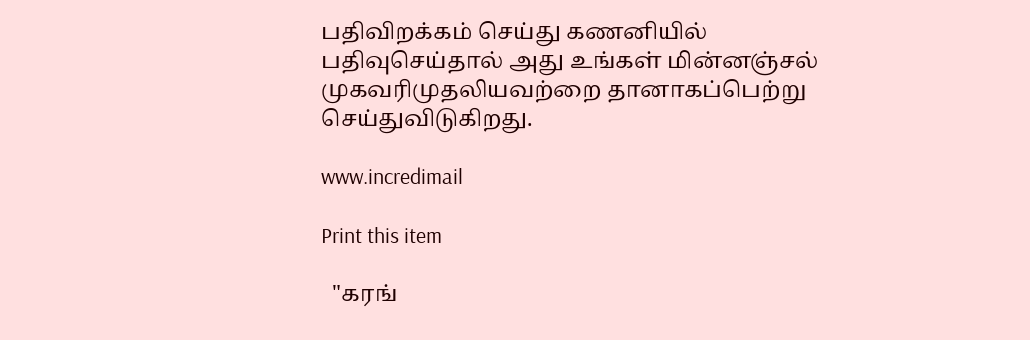பதிவிறக்கம் செய்து கணனியில் பதிவுசெய்தால் அது உங்கள் மின்னஞ்சல் முகவரிமுதலியவற்றை தானாகப்பெற்று செய்துவிடுகிறது.

www.incredimail

Print this item

  "கரங்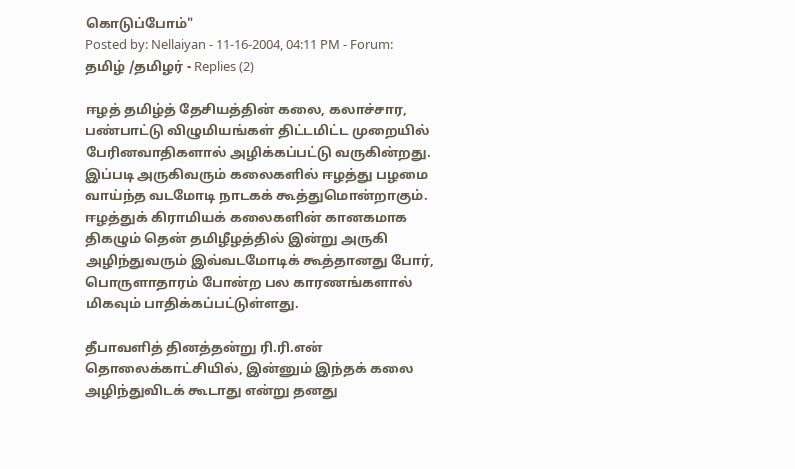கொடுப்போம்"
Posted by: Nellaiyan - 11-16-2004, 04:11 PM - Forum: தமிழ் /தமிழர் - Replies (2)

ஈழத் தமிழ்த் தேசியத்தின் கலை, கலாச்சார, பண்பாட்டு விழுமியங்கள் திட்டமிட்ட முறையில் பேரினவாதிகளால் அழிக்கப்பட்டு வருகின்றது. இப்படி அருகிவரும் கலைகளில் ஈழத்து பழமை வாய்ந்த வடமோடி நாடகக் கூத்துமொன்றாகும். ஈழத்துக் கிராமியக் கலைகளின் கானகமாக திகழும் தென் தமிழீழத்தில் இன்று அருகி அழிந்துவரும் இவ்வடமோடிக் கூத்தானது போர், பொருளாதாரம் போன்ற பல காரணங்களால் மிகவும் பாதிக்கப்பட்டுள்ளது.

தீபாவளித் தினத்தன்று ரி.ரி.என் தொலைக்காட்சியில், இன்னும் இந்தக் கலை அழிந்துவிடக் கூடாது என்று தனது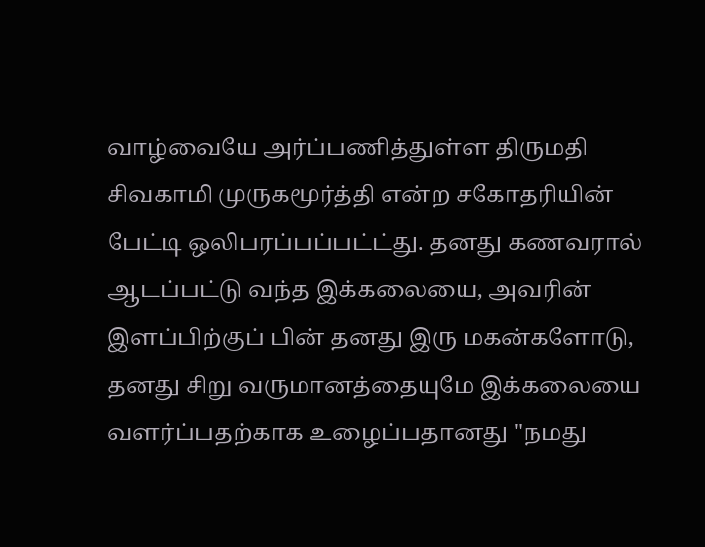வாழ்வையே அர்ப்பணித்துள்ள திருமதி சிவகாமி முருகமூர்த்தி என்ற சகோதரியின் பேட்டி ஒலிபரப்பப்பட்ட்து. தனது கணவரால் ஆடப்பட்டு வந்த இக்கலையை, அவரின் இளப்பிற்குப் பின் தனது இரு மகன்களோடு, தனது சிறு வருமானத்தையுமே இக்கலையை வளர்ப்பதற்காக உழைப்பதானது "நமது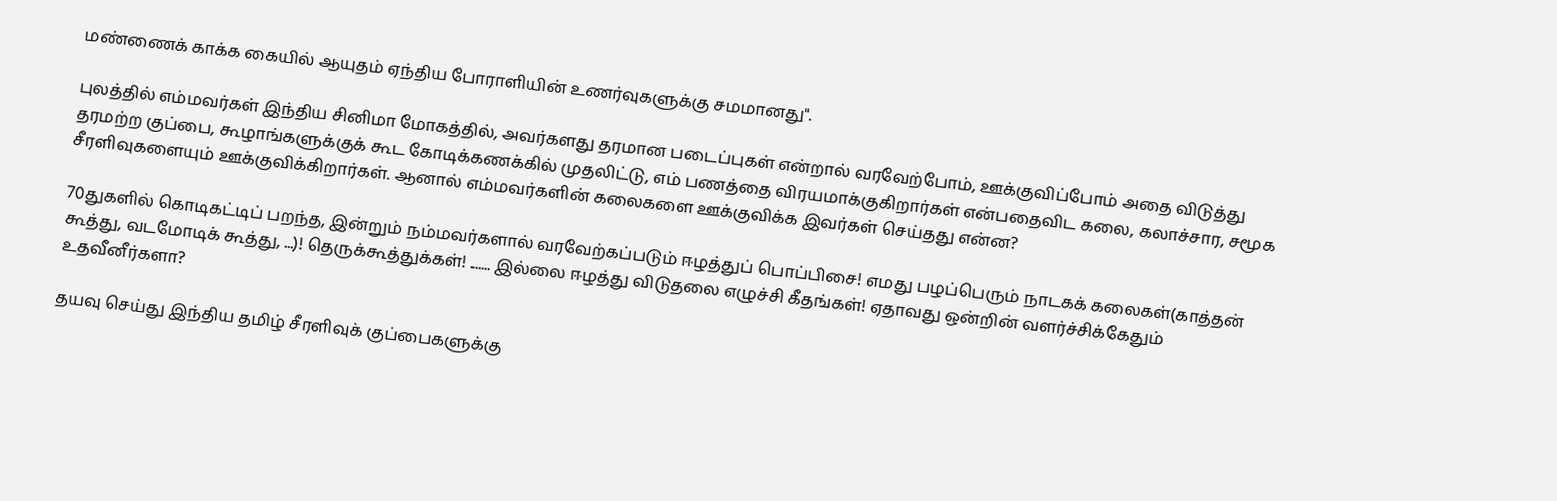மண்ணைக் காக்க கையில் ஆயுதம் ஏந்திய போராளியின் உணர்வுகளுக்கு சமமானது".

புலத்தில் எம்மவர்கள் இந்திய சினிமா மோகத்தில், அவர்களது தரமான படைப்புகள் என்றால் வரவேற்போம், ஊக்குவிப்போம் அதை விடுத்து தரமற்ற குப்பை, கூழாங்களுக்குக் கூட கோடிக்கணக்கில் முதலிட்டு, எம் பணத்தை விரயமாக்குகிறார்கள் என்பதைவிட கலை, கலாச்சார, சமூக சீரளிவுகளையும் ஊக்குவிக்கிறார்கள். ஆனால் எம்மவர்களின் கலைகளை ஊக்குவிக்க இவர்கள் செய்தது என்ன?

70துகளில் கொடிகட்டிப் பறந்த, இன்றும் நம்மவர்களால் வரவேற்கப்படும் ஈழத்துப் பொப்பிசை! எமது பழப்பெரும் நாடகக் கலைகள்(காத்தன் கூத்து, வடமோடிக் கூத்து, ...)! தெருக்கூத்துக்கள்! ....... இல்லை ஈழத்து விடுதலை எழுச்சி கீதங்கள்! ஏதாவது ஒன்றின் வளர்ச்சிக்கேதும் உதவீனீர்களா?

தயவு செய்து இந்திய தமிழ் சீரளிவுக் குப்பைகளுக்கு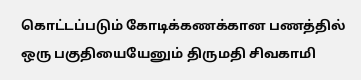கொட்டப்படும் கோடிக்கணக்கான பணத்தில் ஒரு பகுதியையேனும் திருமதி சிவகாமி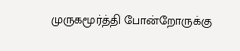முருகமூர்த்தி போன்றோருக்கு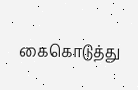கைகொடுத்து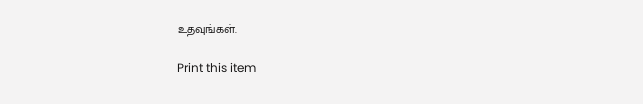உதவுங்கள்.

Print this item